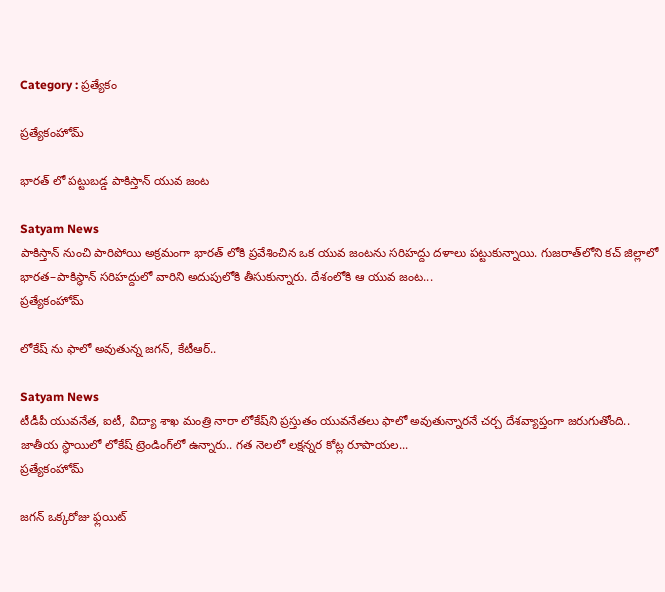Category : ప్రత్యేకం

ప్రత్యేకంహోమ్

భారత్ లో పట్టుబడ్డ పాకిస్తాన్ యువ జంట

Satyam News
పాకిస్తాన్ నుంచి పారిపోయి అక్రమంగా భారత్ లోకి ప్రవేశించిన ఒక యువ జంటను సరిహద్దు దళాలు పట్టుకున్నాయి. గుజరాత్‌లోని కచ్ జిల్లాలో భారత–పాకిస్థాన్ సరిహద్దులో వారిని అదుపులోకి తీసుకున్నారు. దేశంలోకి ఆ యువ జంట...
ప్రత్యేకంహోమ్

లోకేష్‌ ను ఫాలో అవుతున్న జగన్‌, కేటీఆర్‌..

Satyam News
టీడీపీ యువనేత, ఐటీ, విద్యా శాఖ మంత్రి నారా లోకేష్‌ని ప్రస్తుతం యువనేతలు ఫాలో అవుతున్నారనే చర్చ దేశవ్యాప్తంగా జరుగుతోంది.. జాతీయ స్థాయిలో లోకేష్‌ ట్రెండింగ్‌లో ఉన్నారు.. గత నెలలో లక్షన్నర కోట్ల రూపాయల...
ప్రత్యేకంహోమ్

జగన్ ఒక్కరోజు ఫ్లయిట్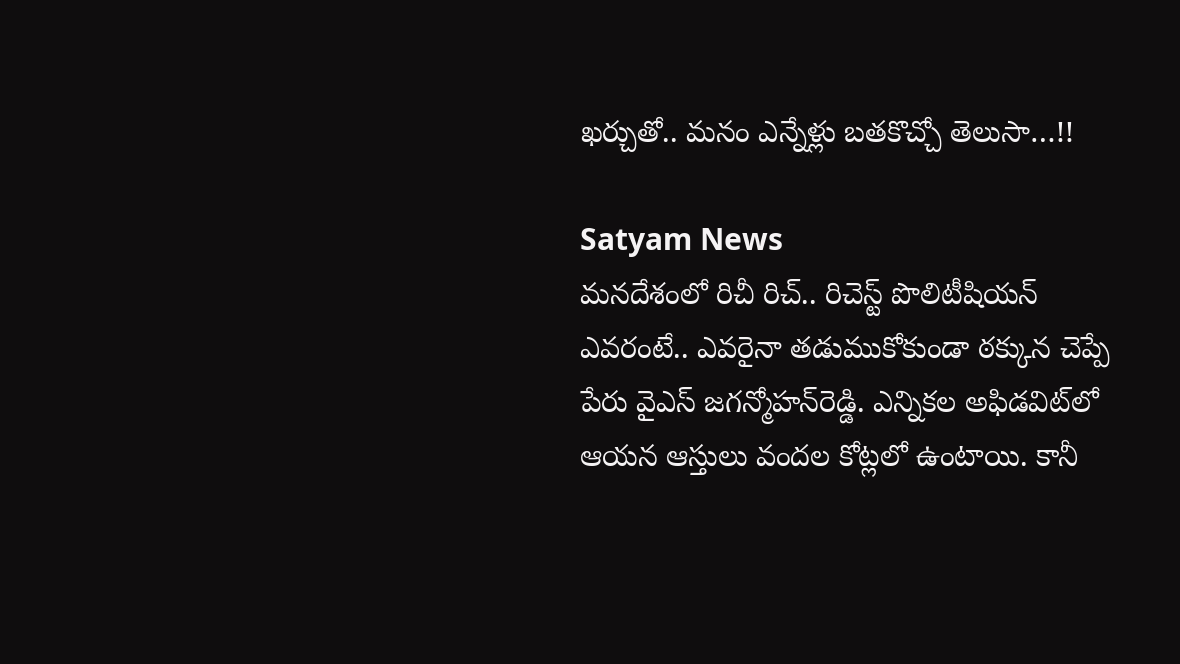ఖర్చుతో.. మనం ఎన్నేళ్లు బతకొచ్చో తెలుసా…!!

Satyam News
మనదేశంలో రిచీ రిచ్‌.. రిచెస్ట్‌ పొలిటీషియన్‌ ఎవరంటే.. ఎవరైనా తడుముకోకుండా ఠక్కున చెప్పే పేరు వైఎస్‌ జగన్మోహన్‌రెడ్డి. ఎన్నికల అఫిడవిట్‌లో ఆయన ఆస్తులు వందల కోట్లలో ఉంటాయి. కానీ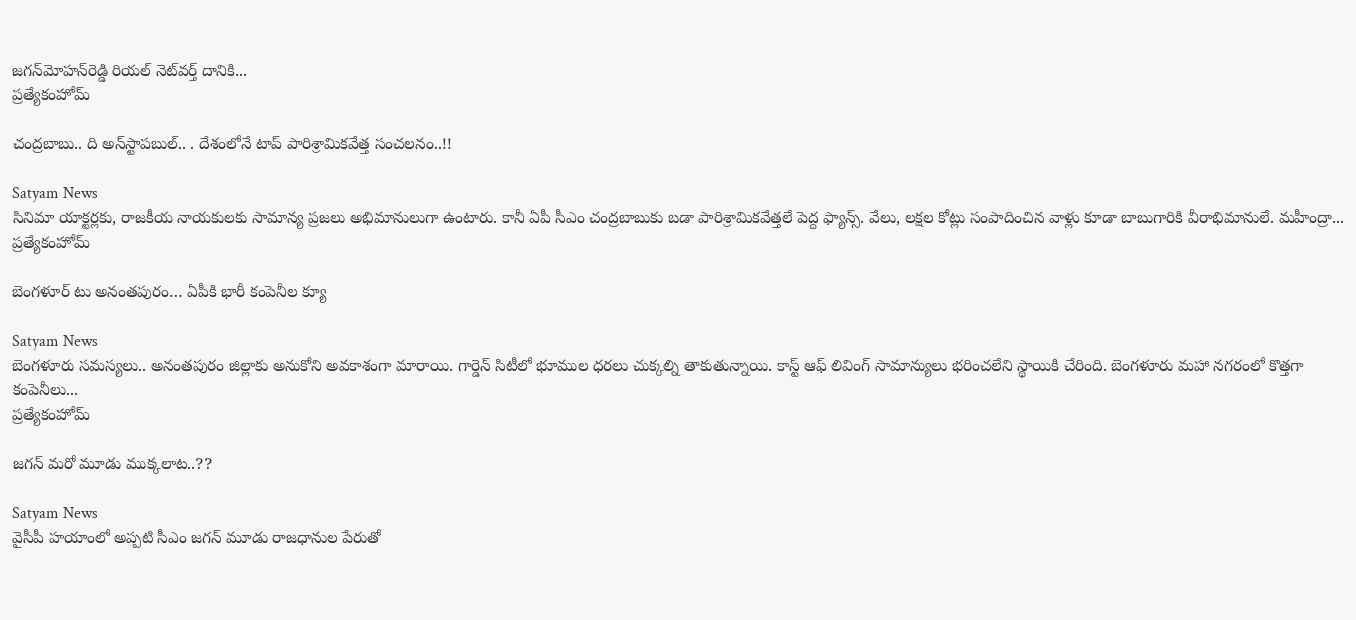జగన్‌మోహన్‌రెడ్డి రియల్‌ నెట్‌వర్త్‌ దానికి...
ప్రత్యేకంహోమ్

చంద్రబాబు.. ది అన్‌స్టాపబుల్‌.. . దేశంలోనే టాప్‌ పారిశ్రామికవేత్త సంచలనం..!!

Satyam News
సినిమా యాక్టర్లకు, రాజకీయ నాయకులకు సామాన్య ప్రజలు అభిమానులుగా ఉంటారు. కానీ ఏపీ సీఎం చంద్రబాబుకు బడా పారిశ్రామికవేత్తలే పెద్ద ఫ్యాన్స్‌. వేలు, లక్షల కోట్లు సంపాదించిన వాళ్లు కూడా బాబుగారికి వీరాభిమానులే. మహీంద్రా...
ప్రత్యేకంహోమ్

బెంగళూర్‌ టు అనంతపురం… ఏపీకి భారీ కంపెనీల క్యూ

Satyam News
బెంగళూరు సమస్యలు.. అనంతపురం జిల్లాకు అనుకోని అవకాశంగా మారాయి. గార్డెన్‌ సిటీలో భూముల ధరలు చుక్కల్ని తాకుతున్నాయి. కాస్ట్‌ ఆఫ్‌ లివింగ్‌ సామాన్యులు భరించలేని స్థాయికి చేరింది. బెంగళూరు మహా నగరంలో కొత్తగా కంపెనీలు...
ప్రత్యేకంహోమ్

జగన్‌ మరో మూడు ముక్కలాట..??

Satyam News
వైసీపీ హయాంలో అప్పటి సీఎం జగన్‌ మూడు రాజధానుల పేరుతో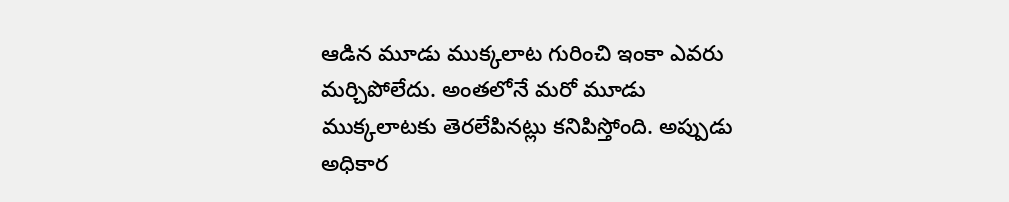ఆడిన మూడు ముక్కలాట గురించి ఇంకా ఎవరు మర్చిపోలేదు. అంతలోనే మరో మూడు ముక్కలాటకు తెరలేపినట్లు కనిపిస్తోంది. అప్పుడు అధికార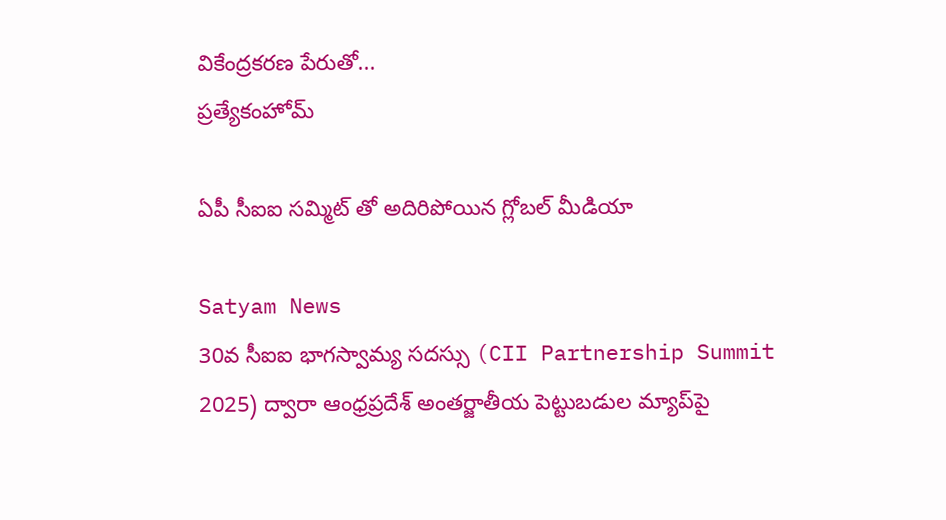వికేంద్రకరణ పేరుతో...
ప్రత్యేకంహోమ్

ఏపీ సీఐఐ సమ్మిట్ తో అదిరిపోయిన గ్లోబల్ మీడియా

Satyam News
30వ సీఐఐ భాగస్వామ్య సదస్సు (CII Partnership Summit 2025) ద్వారా ఆంధ్రప్రదేశ్ అంతర్జాతీయ పెట్టుబడుల మ్యాప్‌పై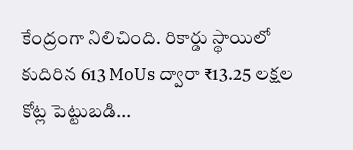కేంద్రంగా నిలిచింది. రికార్డు స్థాయిలో కుదిరిన 613 MoUs ద్వారా ₹13.25 లక్షల కోట్ల పెట్టుబడి...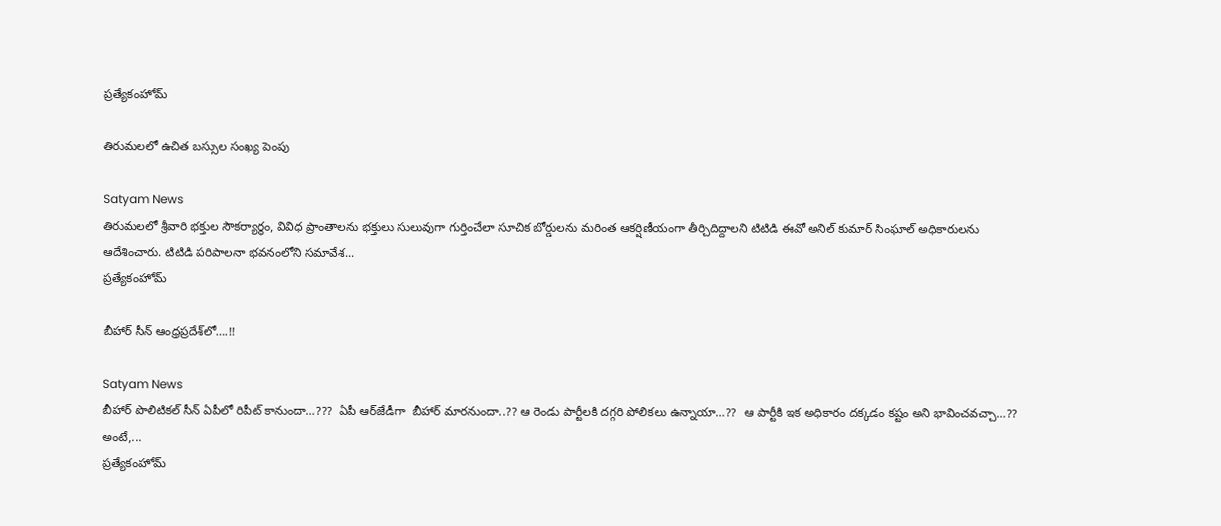ప్రత్యేకంహోమ్

తిరుమలలో ఉచిత బస్సుల సంఖ్య పెంపు

Satyam News
తిరుమలలో శ్రీవారి భక్తుల సౌకర్యార్థం, వివిధ ప్రాంతాలను భక్తులు సులువుగా గుర్తించేలా సూచిక బోర్డులను మరింత ఆకర్షిణీయంగా తీర్చిదిద్దాలని టిటిడి ఈవో అనిల్ కుమార్ సింఘాల్ అధికారులను ఆదేశించారు. టిటిడి పరిపాలనా భవనంలోని సమావేశ...
ప్రత్యేకంహోమ్

బీహార్‌ సీన్‌ ఆంధ్రప్రదేశ్‌లో….!!

Satyam News
బీహార్‌ పొలిటికల్‌ సీన్‌ ఏపీలో రిపీట్‌ కానుందా…???  ఏపీ ఆర్‌జేడీగా  బీహార్‌ మారనుందా..?? ఆ రెండు పార్టీలకి దగ్గరి పోలికలు ఉన్నాయా…??  ఆ పార్టీకి ఇక అధికారం దక్కడం కష్టం అని భావించవచ్చా…?? అంటే,...
ప్రత్యేకంహోమ్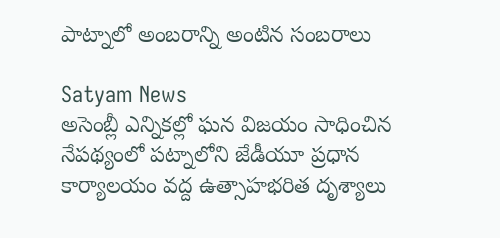పాట్నాలో అంబరాన్ని అంటిన సంబరాలు

Satyam News
అసెంబ్లీ ఎన్నికల్లో ఘన విజయం సాధించిన నేపథ్యంలో పట్నాలోని జేడీయూ ప్రధాన కార్యాలయం వద్ద ఉత్సాహభరిత దృశ్యాలు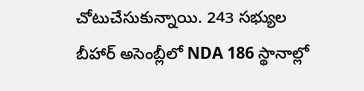చోటుచేసుకున్నాయి. 243 సభ్యుల బీహార్ అసెంబ్లీలో NDA 186 స్థానాల్లో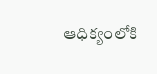ఆధిక్యంలోకి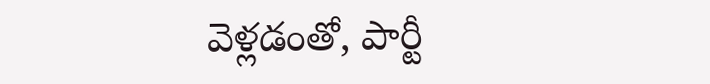వెళ్లడంతో, పార్టీ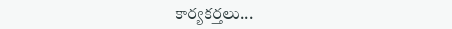కార్యకర్తలు...